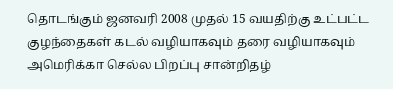தொடங்கும் ஜனவரி 2008 முதல் 15 வயதிற்கு உட்பட்ட குழந்தைகள் கடல் வழியாகவும் தரை வழியாகவும் அமெரிக்கா செல்ல பிறப்பு சான்றிதழ்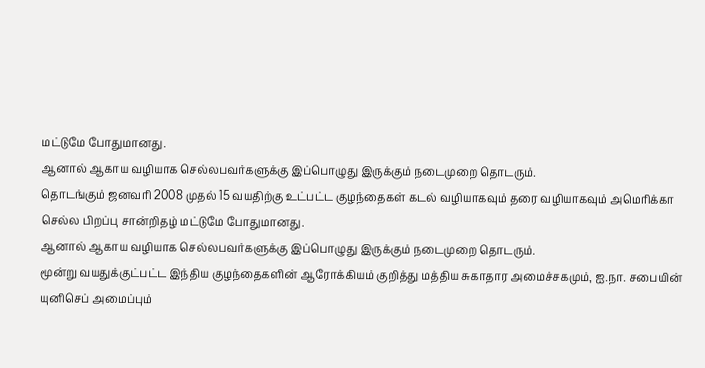மட்டுமே போதுமானது.
ஆனால் ஆகாய வழியாக செல்லபவர்களுக்கு இப்பொழுது இருக்கும் நடைமுறை தொடரும்.
தொடங்கும் ஜனவரி 2008 முதல் 15 வயதிற்கு உட்பட்ட குழந்தைகள் கடல் வழியாகவும் தரை வழியாகவும் அமெரிக்கா செல்ல பிறப்பு சான்றிதழ் மட்டுமே போதுமானது.
ஆனால் ஆகாய வழியாக செல்லபவர்களுக்கு இப்பொழுது இருக்கும் நடைமுறை தொடரும்.
மூன்று வயதுக்குட்பட்ட இந்திய குழந்தைகளின் ஆரோக்கியம் குறித்து மத்திய சுகாதார அமைச்சகமும், ஐ.நா. சபையின் யுனிசெப் அமைப்பும்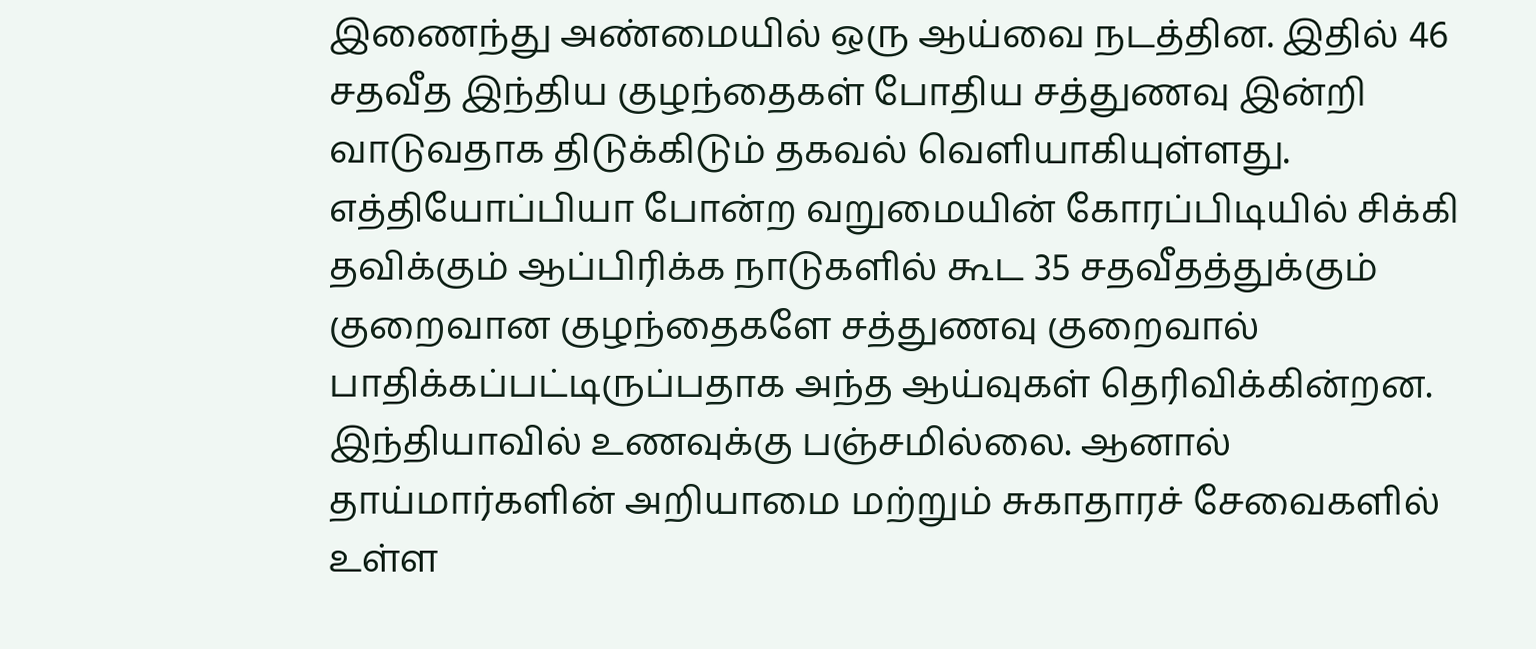இணைந்து அண்மையில் ஒரு ஆய்வை நடத்தின. இதில் 46 சதவீத இந்திய குழந்தைகள் போதிய சத்துணவு இன்றி வாடுவதாக திடுக்கிடும் தகவல் வெளியாகியுள்ளது.
எத்தியோப்பியா போன்ற வறுமையின் கோரப்பிடியில் சிக்கி தவிக்கும் ஆப்பிரிக்க நாடுகளில் கூட 35 சதவீதத்துக்கும் குறைவான குழந்தைகளே சத்துணவு குறைவால் பாதிக்கப்பட்டிருப்பதாக அந்த ஆய்வுகள் தெரிவிக்கின்றன.
இந்தியாவில் உணவுக்கு பஞ்சமில்லை. ஆனால் தாய்மார்களின் அறியாமை மற்றும் சுகாதாரச் சேவைகளில் உள்ள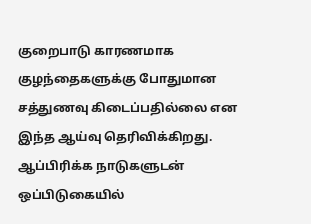குறைபாடு காரணமாக குழந்தைகளுக்கு போதுமான சத்துணவு கிடைப்பதில்லை என இந்த ஆய்வு தெரிவிக்கிறது.
ஆப்பிரிக்க நாடுகளுடன் ஒப்பிடுகையில்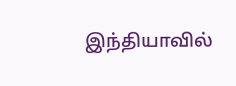இந்தியாவில்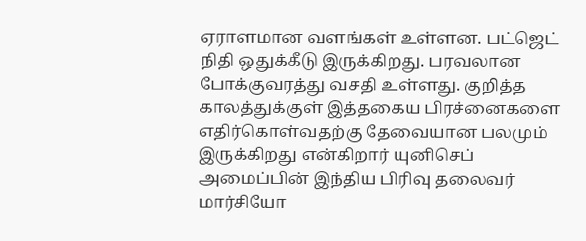ஏராளமான வளங்கள் உள்ளன. பட்ஜெட் நிதி ஒதுக்கீடு இருக்கிறது. பரவலான போக்குவரத்து வசதி உள்ளது. குறித்த காலத்துக்குள் இத்தகைய பிரச்னைகளை எதிர்கொள்வதற்கு தேவையான பலமும் இருக்கிறது என்கிறார் யுனிசெப் அமைப்பின் இந்திய பிரிவு தலைவர் மார்சியோ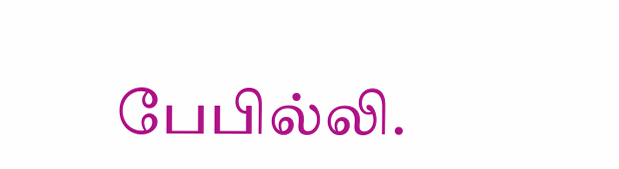பேபில்லி.